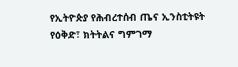የኢትዮጵያ የሕብረተሰብ ጤና ኢንስቲትዩት የዕቅድ፣ ክትትልና ግምገማ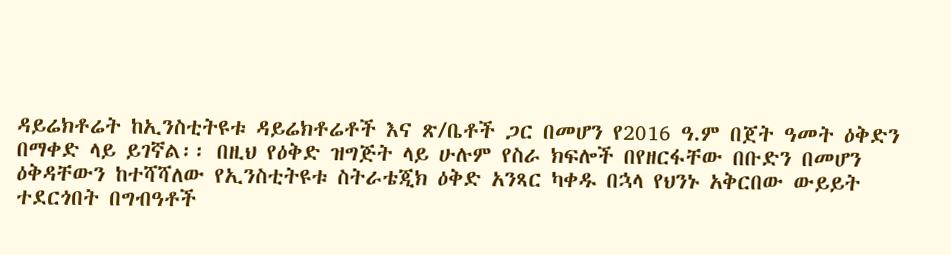ዳይሬክቶሬት ከኢንስቲትዩቱ ዳይሬክቶሬቶች እና ጽ/ቤቶች ጋር በመሆን የ2016 ዓ.ም በጀት ዓመት ዕቅድን በማቀድ ላይ ይገኛል፡፡ በዚህ የዕቅድ ዝግጅት ላይ ሁሉም የስራ ክፍሎች በየዘርፋቸው በቡድን በመሆን ዕቅዳቸውን ከተሻሻለው የኢንስቲትዩቱ ስትራቴጂክ ዕቅድ አንጻር ካቀዱ በኋላ የህንኑ አቅርበው ውይይት ተደርጎበት በግብዓቶች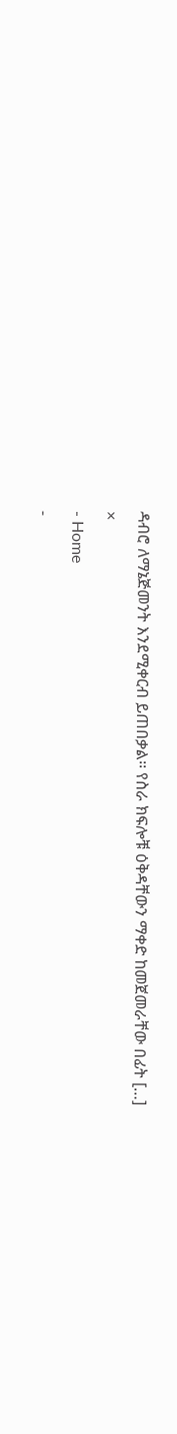ዳብሮ ለማኔጅመንት እንደሚቀርብ ይጠበቃል፡፡ የስራ ክፍሎቹ ዕቅዳቸውን ማቀድ ከመጀመራቸው በፊት […]
×
- Home
-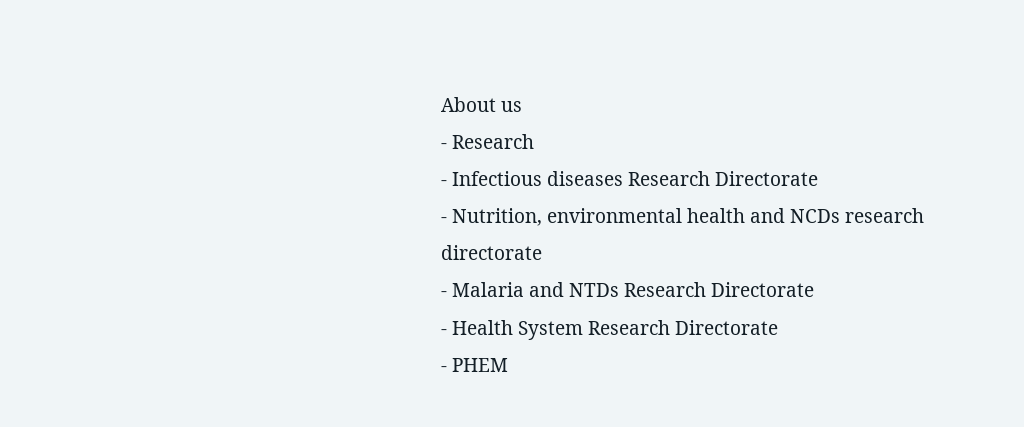About us
- Research
- Infectious diseases Research Directorate
- Nutrition, environmental health and NCDs research directorate
- Malaria and NTDs Research Directorate
- Health System Research Directorate
- PHEM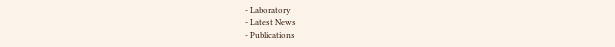- Laboratory
- Latest News
- Publications